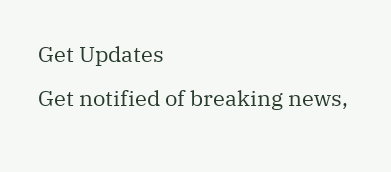Get Updates
Get notified of breaking news,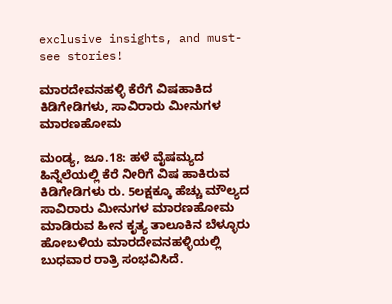exclusive insights, and must-see stories!

ಮಾರದೇವನಹಳ್ಳಿ ಕೆರೆಗೆ ವಿಷಹಾಕಿದ ಕಿಡಿಗೇಡಿಗಳು, ಸಾವಿರಾರು ಮೀನುಗಳ ಮಾರಣಹೋಮ

ಮಂಡ್ಯ, ಜೂ.18: ಹಳೆ ವೈಷಮ್ಯದ ಹಿನ್ನೆಲೆಯಲ್ಲಿ ಕೆರೆ ನೀರಿಗೆ ವಿಷ ಹಾಕಿರುವ ಕಿಡಿಗೇಡಿಗಳು ರು. 5ಲಕ್ಷಕ್ಕೂ ಹೆಚ್ಚು ಮೌಲ್ಯದ ಸಾವಿರಾರು ಮೀನುಗಳ ಮಾರಣಹೋಮ ಮಾಡಿರುವ ಹೀನ ಕೃತ್ಯ ತಾಲೂಕಿನ ಬೆಳ್ಳೂರು ಹೋಬಳಿಯ ಮಾರದೇವನಹಳ್ಳಿಯಲ್ಲಿ ಬುಧವಾರ ರಾತ್ರಿ ಸಂಭವಿಸಿದೆ.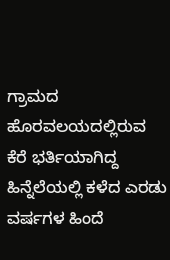ಗ್ರಾಮದ ಹೊರವಲಯದಲ್ಲಿರುವ ಕೆರೆ ಭರ್ತಿಯಾಗಿದ್ದ ಹಿನ್ನೆಲೆಯಲ್ಲಿ ಕಳೆದ ಎರಡು ವರ್ಷಗಳ ಹಿಂದೆ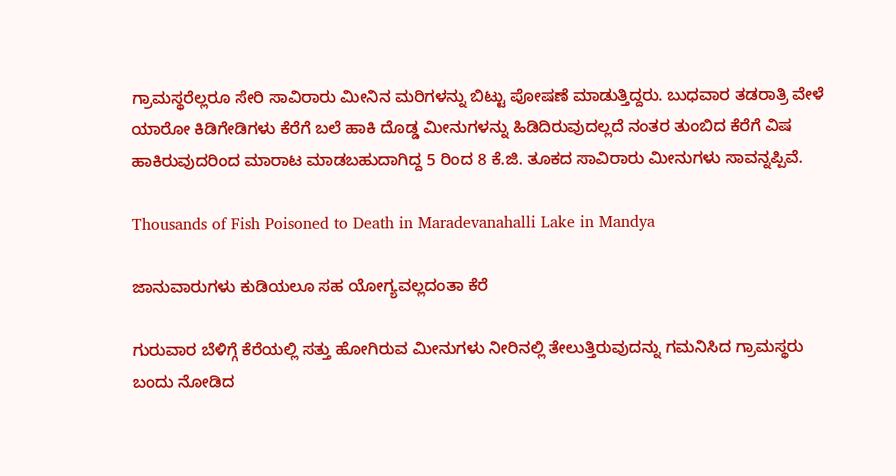ಗ್ರಾಮಸ್ಥರೆಲ್ಲರೂ ಸೇರಿ ಸಾವಿರಾರು ಮೀನಿನ ಮರಿಗಳನ್ನು ಬಿಟ್ಟು ಪೋಷಣೆ ಮಾಡುತ್ತಿದ್ದರು. ಬುಧವಾರ ತಡರಾತ್ರಿ ವೇಳೆ ಯಾರೋ ಕಿಡಿಗೇಡಿಗಳು ಕೆರೆಗೆ ಬಲೆ ಹಾಕಿ ದೊಡ್ಡ ಮೀನುಗಳನ್ನು ಹಿಡಿದಿರುವುದಲ್ಲದೆ ನಂತರ ತುಂಬಿದ ಕೆರೆಗೆ ವಿಷ ಹಾಕಿರುವುದರಿಂದ ಮಾರಾಟ ಮಾಡಬಹುದಾಗಿದ್ದ 5 ರಿಂದ 8 ಕೆ.ಜಿ. ತೂಕದ ಸಾವಿರಾರು ಮೀನುಗಳು ಸಾವನ್ನಪ್ಪಿವೆ.

Thousands of Fish Poisoned to Death in Maradevanahalli Lake in Mandya

ಜಾನುವಾರುಗಳು ಕುಡಿಯಲೂ ಸಹ ಯೋಗ್ಯವಲ್ಲದಂತಾ ಕೆರೆ

ಗುರುವಾರ ಬೆಳಿಗ್ಗೆ ಕೆರೆಯಲ್ಲಿ ಸತ್ತು ಹೋಗಿರುವ ಮೀನುಗಳು ನೀರಿನಲ್ಲಿ ತೇಲುತ್ತಿರುವುದನ್ನು ಗಮನಿಸಿದ ಗ್ರಾಮಸ್ಥರು ಬಂದು ನೋಡಿದ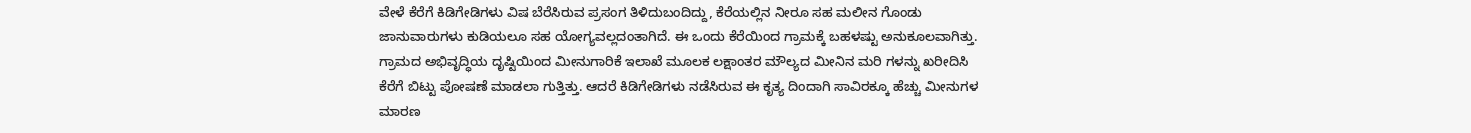ವೇಳೆ ಕೆರೆಗೆ ಕಿಡಿಗೇಡಿಗಳು ವಿಷ ಬೆರೆಸಿರುವ ಪ್ರಸಂಗ ತಿಳಿದುಬಂದಿದ್ದು, ಕೆರೆಯಲ್ಲಿನ ನೀರೂ ಸಹ ಮಲೀನ ಗೊಂಡು ಜಾನುವಾರುಗಳು ಕುಡಿಯಲೂ ಸಹ ಯೋಗ್ಯವಲ್ಲದಂತಾಗಿದೆ. ಈ ಒಂದು ಕೆರೆಯಿಂದ ಗ್ರಾಮಕ್ಕೆ ಬಹಳಷ್ಟು ಅನುಕೂಲವಾಗಿತ್ತು. ಗ್ರಾಮದ ಅಭಿವೃದ್ಧಿಯ ದೃಷ್ಟಿಯಿಂದ ಮೀನುಗಾರಿಕೆ ಇಲಾಖೆ ಮೂಲಕ ಲಕ್ಷಾಂತರ ಮೌಲ್ಯದ ಮೀನಿನ ಮರಿ ಗಳನ್ನು ಖರೀದಿಸಿ ಕೆರೆಗೆ ಬಿಟ್ಟು ಪೋಷಣೆ ಮಾಡಲಾ ಗುತ್ತಿತ್ತು. ಆದರೆ ಕಿಡಿಗೇಡಿಗಳು ನಡೆಸಿರುವ ಈ ಕೃತ್ಯ ದಿಂದಾಗಿ ಸಾವಿರಕ್ಕೂ ಹೆಚ್ಚು ಮೀನುಗಳ ಮಾರಣ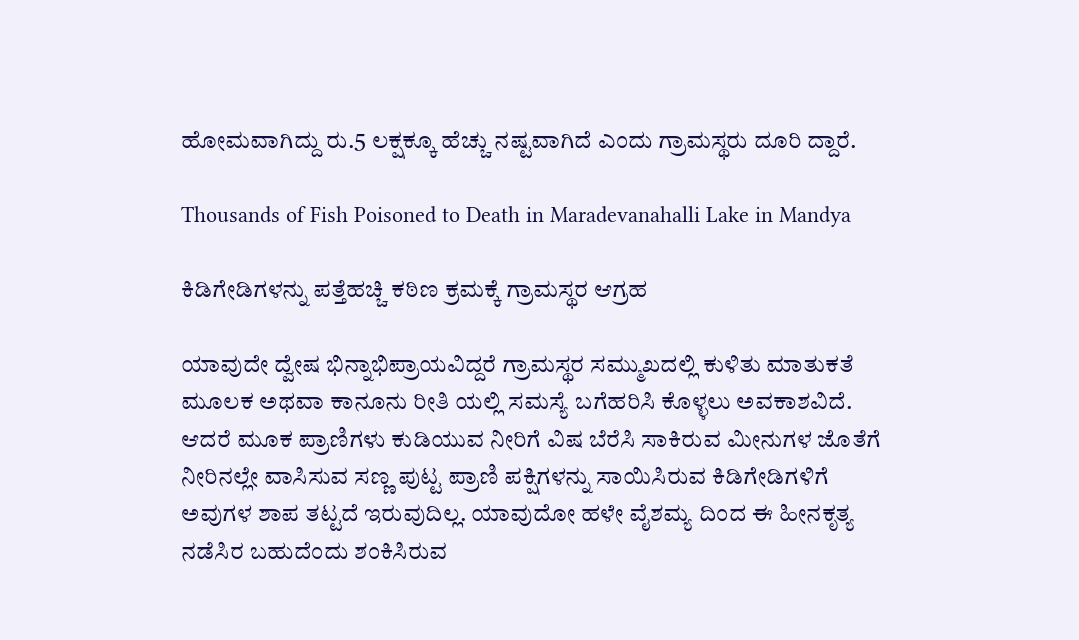ಹೋಮವಾಗಿದ್ದು ರು.5 ಲಕ್ಷಕ್ಕೂ ಹೆಚ್ಚು ನಷ್ಟವಾಗಿದೆ ಎಂದು ಗ್ರಾಮಸ್ಥರು ದೂರಿ ದ್ದಾರೆ.

Thousands of Fish Poisoned to Death in Maradevanahalli Lake in Mandya

ಕಿಡಿಗೇಡಿಗಳನ್ನು ಪತ್ತೆಹಚ್ಚಿ ಕಠಿಣ ಕ್ರಮಕ್ಕೆ ಗ್ರಾಮಸ್ಥರ ಆಗ್ರಹ

ಯಾವುದೇ ದ್ವೇಷ ಭಿನ್ನಾಭಿಪ್ರಾಯವಿದ್ದರೆ ಗ್ರಾಮಸ್ಥರ ಸಮ್ಮುಖದಲ್ಲಿ ಕುಳಿತು ಮಾತುಕತೆ ಮೂಲಕ ಅಥವಾ ಕಾನೂನು ರೀತಿ ಯಲ್ಲಿ ಸಮಸ್ಯೆ ಬಗೆಹರಿಸಿ ಕೊಳ್ಳಲು ಅವಕಾಶವಿದೆ. ಆದರೆ ಮೂಕ ಪ್ರಾಣಿಗಳು ಕುಡಿಯುವ ನೀರಿಗೆ ವಿಷ ಬೆರೆಸಿ ಸಾಕಿರುವ ಮೀನುಗಳ ಜೊತೆಗೆ ನೀರಿನಲ್ಲೇ ವಾಸಿಸುವ ಸಣ್ಣ ಪುಟ್ಟ ಪ್ರಾಣಿ ಪಕ್ಷಿಗಳನ್ನು ಸಾಯಿಸಿರುವ ಕಿಡಿಗೇಡಿಗಳಿಗೆ ಅವುಗಳ ಶಾಪ ತಟ್ಟದೆ ಇರುವುದಿಲ್ಲ. ಯಾವುದೋ ಹಳೇ ವೈಶಮ್ಯ ದಿಂದ ಈ ಹೀನಕೃತ್ಯ ನಡೆಸಿರ ಬಹುದೆಂದು ಶಂಕಿಸಿರುವ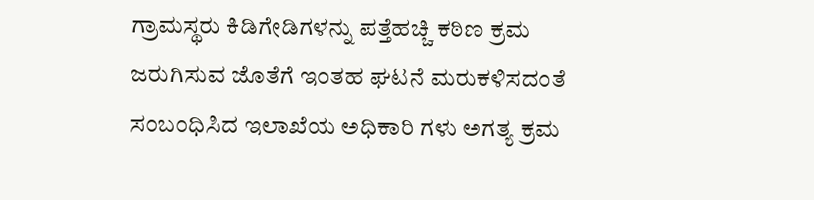ಗ್ರಾಮಸ್ಥರು ಕಿಡಿಗೇಡಿಗಳನ್ನು ಪತ್ತೆಹಚ್ಚಿ ಕಠಿಣ ಕ್ರಮ ಜರುಗಿಸುವ ಜೊತೆಗೆ ಇಂತಹ ಘಟನೆ ಮರುಕಳಿಸದಂತೆ ಸಂಬಂಧಿಸಿದ ಇಲಾಖೆಯ ಅಧಿಕಾರಿ ಗಳು ಅಗತ್ಯ ಕ್ರಮ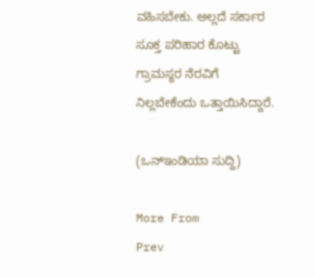ವಹಿಸಬೇಕು. ಅಲ್ಲದೆ ಸರ್ಕಾರ ಸೂಕ್ತ ಪರಿಹಾರ ಕೊಟ್ಟು ಗ್ರಾಮಸ್ಥರ ನೆರವಿಗೆ ನಿಲ್ಲಬೇಕೆಂದು ಒತ್ತಾಯಿಸಿದ್ದಾರೆ.

(ಒನ್ಇಂಡಿಯಾ ಸುದ್ದಿ)

More From
Prev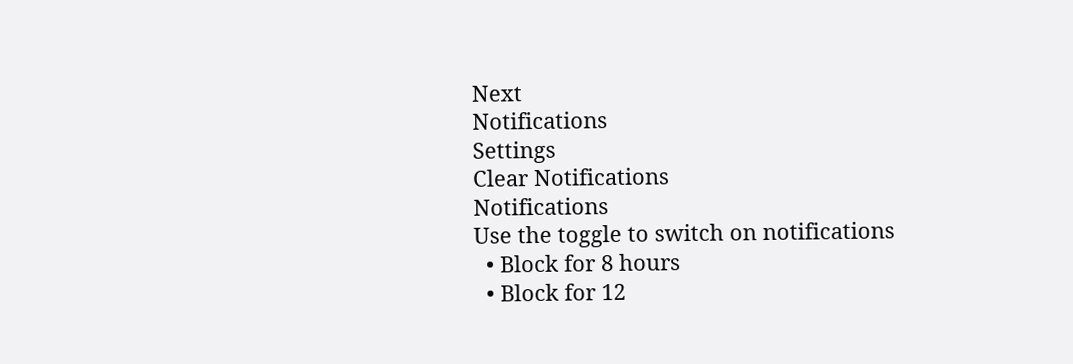Next
Notifications
Settings
Clear Notifications
Notifications
Use the toggle to switch on notifications
  • Block for 8 hours
  • Block for 12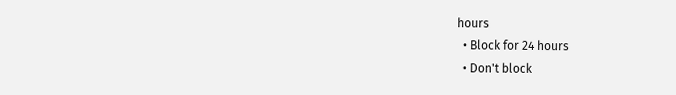hours
  • Block for 24 hours
  • Don't block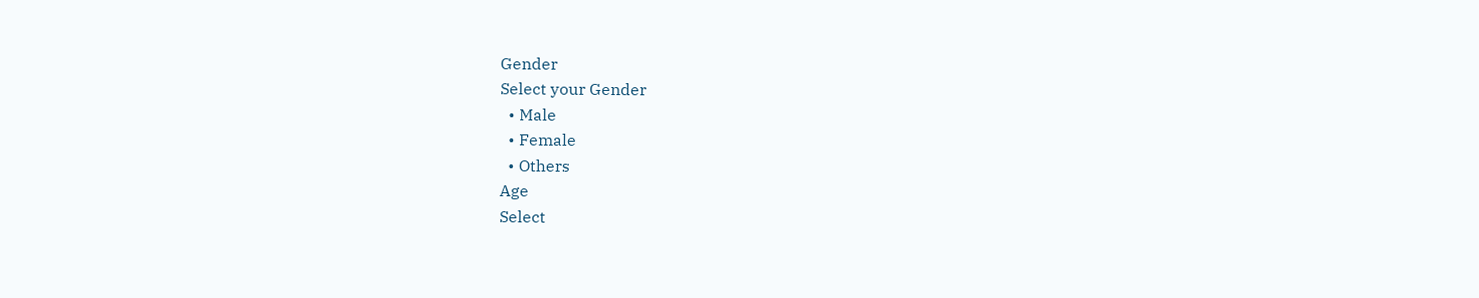Gender
Select your Gender
  • Male
  • Female
  • Others
Age
Select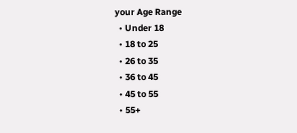your Age Range
  • Under 18
  • 18 to 25
  • 26 to 35
  • 36 to 45
  • 45 to 55
  • 55+